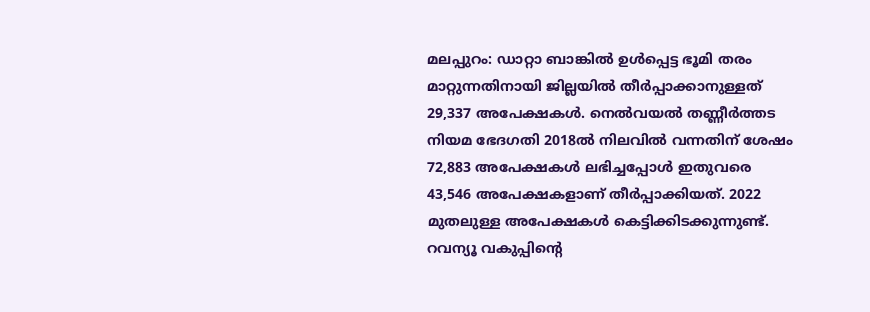മലപ്പുറം: ഡാറ്റാ ബാങ്കിൽ ഉൾപ്പെട്ട ഭൂമി തരം മാറ്റുന്നതിനായി ജില്ലയിൽ തീർപ്പാക്കാനുള്ളത് 29,337 അപേക്ഷകൾ. നെൽവയൽ തണ്ണീർത്തട നിയമ ഭേദഗതി 2018ൽ നിലവിൽ വന്നതിന് ശേഷം 72,883 അപേക്ഷകൾ ലഭിച്ചപ്പോൾ ഇതുവരെ 43,546 അപേക്ഷകളാണ് തീർപ്പാക്കിയത്. 2022 മുതലുള്ള അപേക്ഷകൾ കെട്ടിക്കിടക്കുന്നുണ്ട്. റവന്യൂ വകുപ്പിന്റെ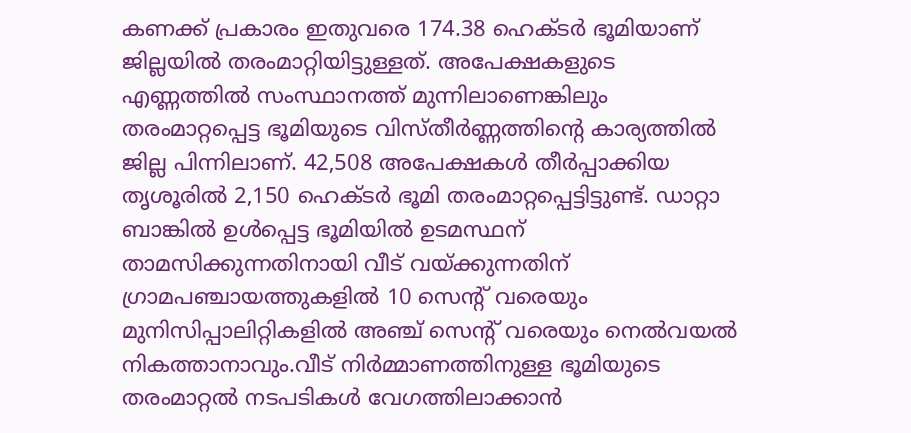കണക്ക് പ്രകാരം ഇതുവരെ 174.38 ഹെക്ടർ ഭൂമിയാണ് ജില്ലയിൽ തരംമാറ്റിയിട്ടുള്ളത്. അപേക്ഷകളുടെ എണ്ണത്തിൽ സംസ്ഥാനത്ത് മുന്നിലാണെങ്കിലും തരംമാറ്റപ്പെട്ട ഭൂമിയുടെ വിസ്തീർണ്ണത്തിന്റെ കാര്യത്തിൽ ജില്ല പിന്നിലാണ്. 42,508 അപേക്ഷകൾ തീർപ്പാക്കിയ തൃശൂരിൽ 2,150 ഹെക്ടർ ഭൂമി തരംമാറ്റപ്പെട്ടിട്ടുണ്ട്. ഡാറ്റാ ബാങ്കിൽ ഉൾപ്പെട്ട ഭൂമിയിൽ ഉടമസ്ഥന് താമസിക്കുന്നതിനായി വീട് വയ്ക്കുന്നതിന് ഗ്രാമപഞ്ചായത്തുകളിൽ 10 സെന്റ് വരെയും മുനിസിപ്പാലിറ്റികളിൽ അഞ്ച് സെന്റ് വരെയും നെൽവയൽ നികത്താനാവും.വീട് നിർമ്മാണത്തിനുള്ള ഭൂമിയുടെ തരംമാറ്റൽ നടപടികൾ വേഗത്തിലാക്കാൻ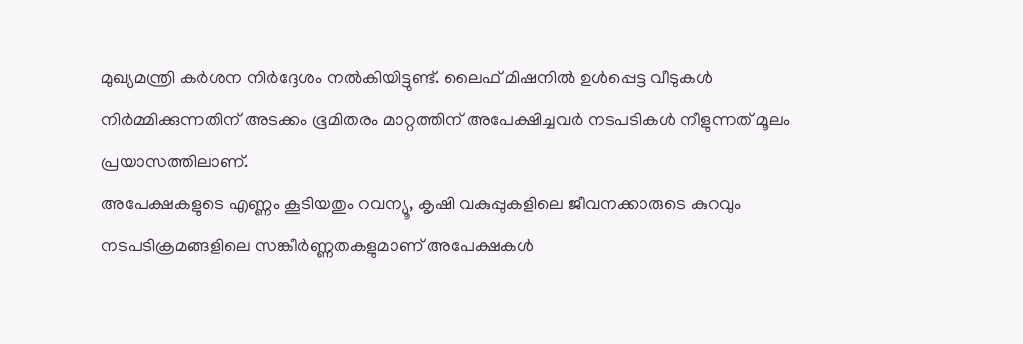മുഖ്യമന്ത്രി കർശന നിർദ്ദേശം നൽകിയിട്ടുണ്ട്. ലൈഫ് മിഷനിൽ ഉൾപ്പെട്ട വീടുകൾ നിർമ്മിക്കുന്നതിന് അടക്കം ഭൂമിതരം മാറ്റത്തിന് അപേക്ഷിച്ചവർ നടപടികൾ നീളുന്നത് മൂലം പ്രയാസത്തിലാണ്.
അപേക്ഷകളുടെ എണ്ണം കൂടിയതും റവന്യൂ, കൃഷി വകുപ്പുകളിലെ ജീവനക്കാരുടെ കുറവും നടപടിക്രമങ്ങളിലെ സങ്കീർണ്ണതകളുമാണ് അപേക്ഷകൾ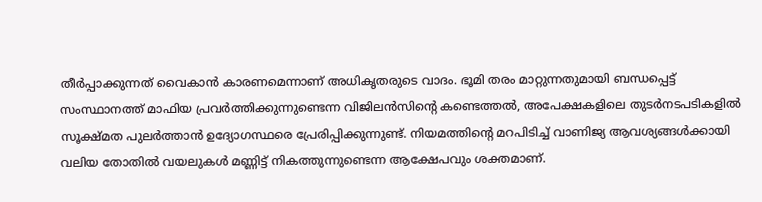തീർപ്പാക്കുന്നത് വൈകാൻ കാരണമെന്നാണ് അധികൃതരുടെ വാദം. ഭൂമി തരം മാറ്റുന്നതുമായി ബന്ധപ്പെട്ട് സംസ്ഥാനത്ത് മാഫിയ പ്രവർത്തിക്കുന്നുണ്ടെന്ന വിജിലൻസിന്റെ കണ്ടെത്തൽ, അപേക്ഷകളിലെ തുടർനടപടികളിൽ സൂക്ഷ്മത പുലർത്താൻ ഉദ്യോഗസ്ഥരെ പ്രേരിപ്പിക്കുന്നുണ്ട്. നിയമത്തിന്റെ മറപിടിച്ച് വാണിജ്യ ആവശ്യങ്ങൾക്കായി വലിയ തോതിൽ വയലുകൾ മണ്ണിട്ട് നികത്തുന്നുണ്ടെന്ന ആക്ഷേപവും ശക്തമാണ്.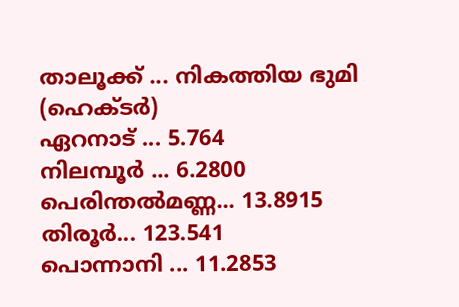താലൂക്ക് ... നികത്തിയ ഭുമി (ഹെക്ടർ)
ഏറനാട് ... 5.764
നിലമ്പൂർ ... 6.2800
പെരിന്തൽമണ്ണ... 13.8915
തിരൂർ... 123.541
പൊന്നാനി ... 11.2853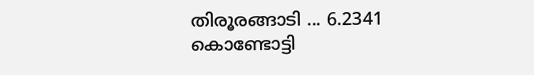തിരൂരങ്ങാടി ... 6.2341
കൊണ്ടോട്ടി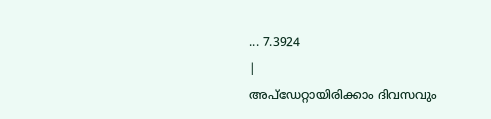... 7.3924
|
അപ്ഡേറ്റായിരിക്കാം ദിവസവും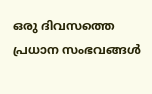ഒരു ദിവസത്തെ പ്രധാന സംഭവങ്ങൾ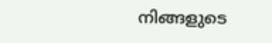നിങ്ങളുടെ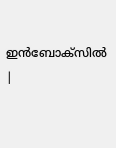ഇൻബോക്സിൽ |